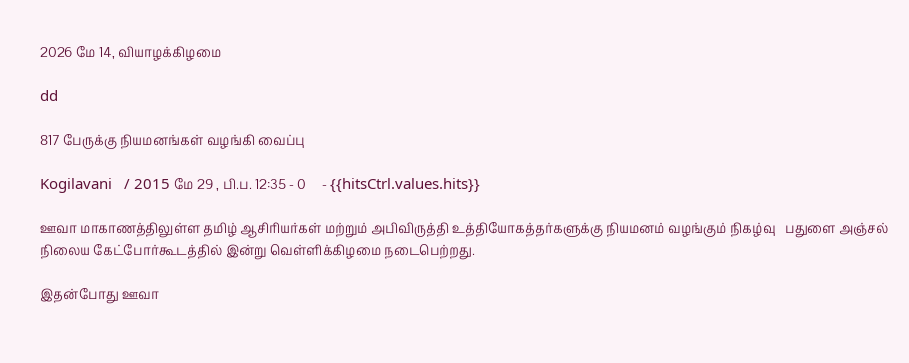2026 மே 14, வியாழக்கிழமை

dd

817 பேருக்கு நியமனங்கள் வழங்கி வைப்பு

Kogilavani   / 2015 மே 29 , பி.ப. 12:35 - 0     - {{hitsCtrl.values.hits}}

ஊவா மாகாணத்திலுள்ள தமிழ் ஆசிரியர்கள் மற்றும் அபிவிருத்தி உத்தியோகத்தர்களுக்கு நியமனம் வழங்கும் நிகழ்வு   பதுளை அஞ்சல் நிலைய கேட்போர்கூடத்தில் இன்று வெள்ளிக்கிழமை நடைபெற்றது.

இதன்போது ஊவா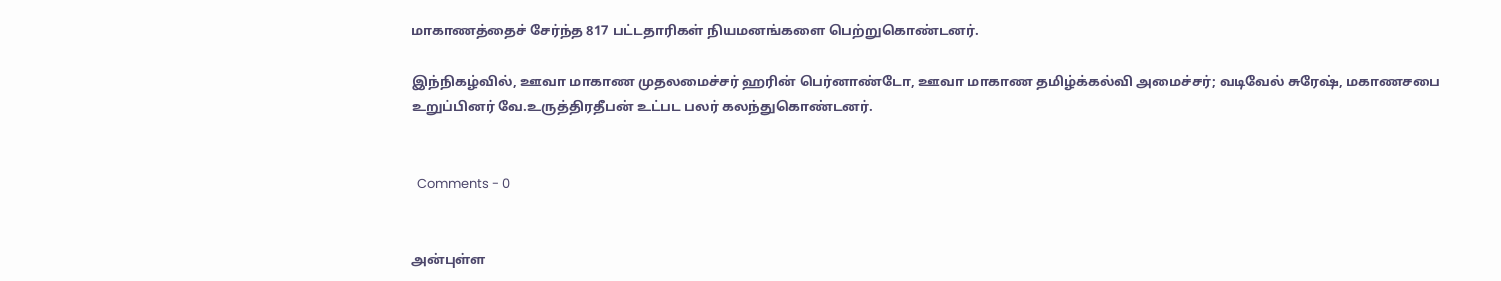மாகாணத்தைச் சேர்ந்த 817 பட்டதாரிகள் நியமனங்களை பெற்றுகொண்டனர்.

இந்நிகழ்வில், ஊவா மாகாண முதலமைச்சர் ஹரின் பெர்னாண்டோ, ஊவா மாகாண தமிழ்க்கல்வி அமைச்சர்; வடிவேல் சுரேஷ், மகாணசபை உறுப்பினர் வே.உருத்திரதீபன் உட்பட பலர் கலந்துகொண்டனர்.


  Comments - 0


அன்புள்ள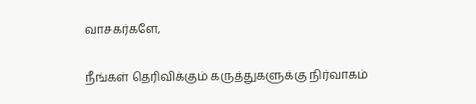வாசகர்களே,

நீங்கள் தெரிவிக்கும் கருத்துகளுக்கு நிர்வாகம்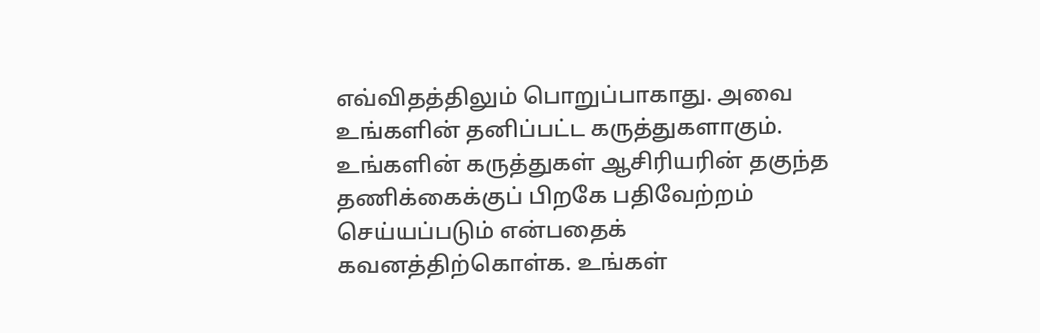எவ்விதத்திலும் பொறுப்பாகாது. அவை உங்களின் தனிப்பட்ட கருத்துகளாகும். உங்களின் கருத்துகள் ஆசிரியரின் தகுந்த தணிக்கைக்குப் பிறகே பதிவேற்றம் செய்யப்படும் என்பதைக் கவனத்திற்கொள்க. உங்கள்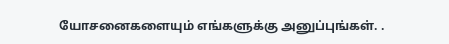யோசனைகளையும் எங்களுக்கு அனுப்புங்கள். .